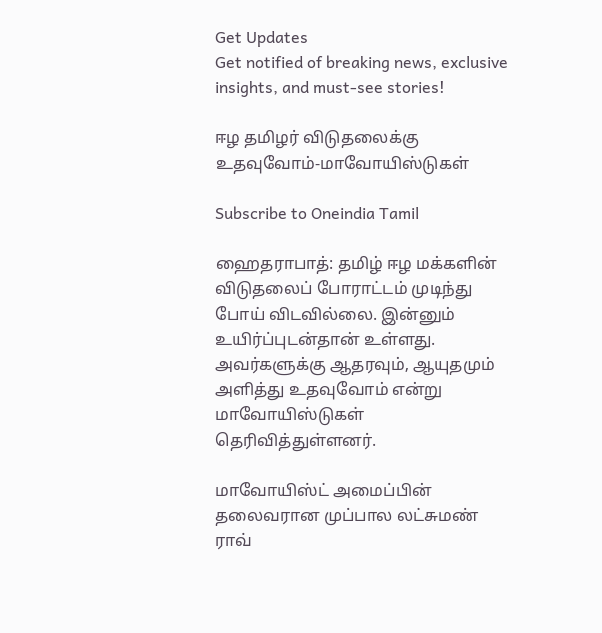Get Updates
Get notified of breaking news, exclusive insights, and must-see stories!

ஈழ தமிழர் விடுதலைக்கு உதவுவோம்-மாவோயிஸ்டுகள்

Subscribe to Oneindia Tamil

ஹைதராபாத்: தமிழ் ஈழ மக்களின் விடுதலைப் போராட்டம் முடிந்து போய் விடவில்லை. இன்னும் உயிர்ப்புடன்தான் உள்ளது. அவர்களுக்கு ஆதரவும், ஆயுதமும் அளித்து உதவுவோம் என்று மாவோயிஸ்டுகள் தெரிவித்துள்ளனர்.

மாவோயிஸ்ட் அமைப்பின் தலைவரான முப்பால லட்சுமண் ராவ்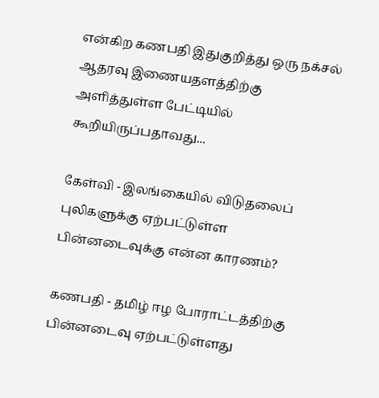என்கிற கணபதி இதுகுறித்து ஒரு நக்சல் ஆதரவு இணையதளத்திற்கு அளித்துள்ள பேட்டியில் கூறியிருப்பதாவது...

கேள்வி - இலங்கையில் விடுதலைப் புலிகளுக்கு ஏற்பட்டுள்ள பின்னடைவுக்கு என்ன காரணம்?

கணபதி - தமிழ் ஈழ போராட்டத்திற்கு பின்னடைவு ஏற்பட்டுள்ளது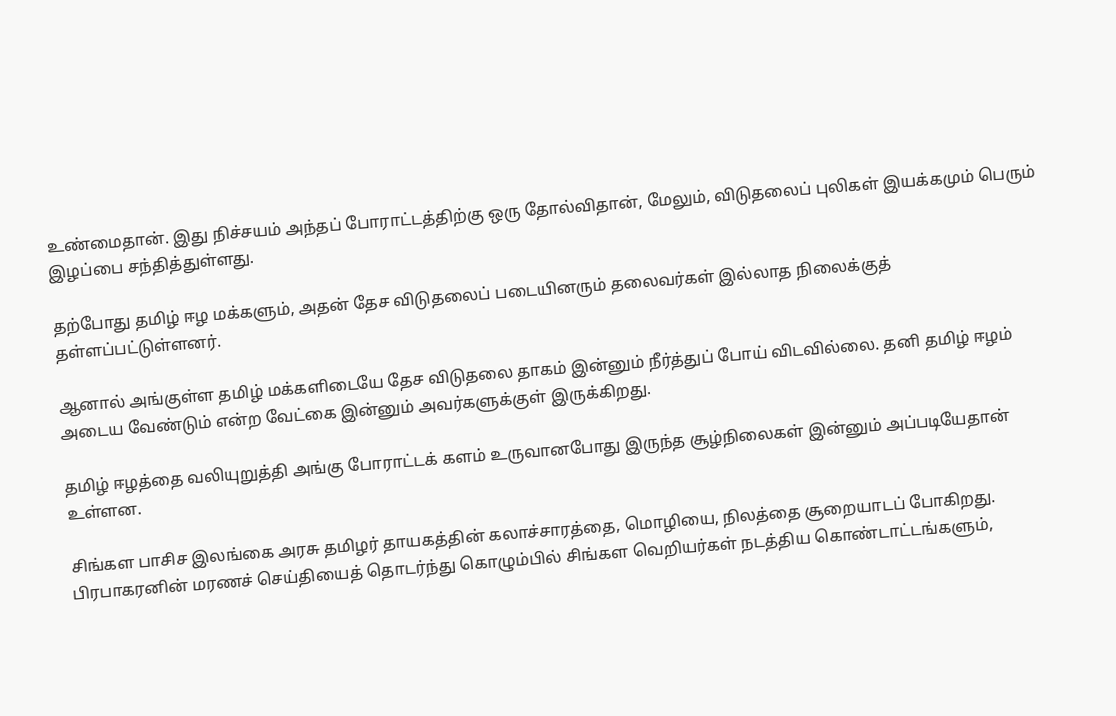உண்மைதான். இது நிச்சயம் அந்தப் போராட்டத்திற்கு ஒரு தோல்விதான், மேலும், விடுதலைப் புலிகள் இயக்கமும் பெரும் இழப்பை சந்தித்துள்ளது.

தற்போது தமிழ் ஈழ மக்களும், அதன் தேச விடுதலைப் படையினரும் தலைவர்கள் இல்லாத நிலைக்குத் தள்ளப்பட்டுள்ளனர்.

ஆனால் அங்குள்ள தமிழ் மக்களிடையே தேச விடுதலை தாகம் இன்னும் நீர்த்துப் போய் விடவில்லை. தனி தமிழ் ஈழம் அடைய வேண்டும் என்ற வேட்கை இன்னும் அவர்களுக்குள் இருக்கிறது.

தமிழ் ஈழத்தை வலியுறுத்தி அங்கு போராட்டக் களம் உருவானபோது இருந்த சூழ்நிலைகள் இன்னும் அப்படியேதான் உள்ளன.

சிங்கள பாசிச இலங்கை அரசு தமிழர் தாயகத்தின் கலாச்சாரத்தை, மொழியை, நிலத்தை சூறையாடப் போகிறது. பிரபாகரனின் மரணச் செய்தியைத் தொடர்ந்து கொழும்பில் சிங்கள வெறியர்கள் நடத்திய கொண்டாட்டங்களும்,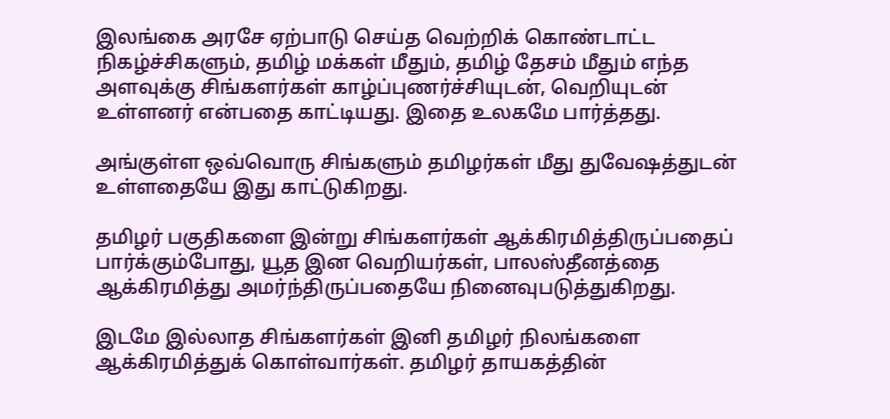இலங்கை அரசே ஏற்பாடு செய்த வெற்றிக் கொண்டாட்ட நிகழ்ச்சிகளும், தமிழ் மக்கள் மீதும், தமிழ் தேசம் மீதும் எந்த அளவுக்கு சிங்களர்கள் காழ்ப்புணர்ச்சியுடன், வெறியுடன் உள்ளனர் என்பதை காட்டியது. இதை உலகமே பார்த்தது.

அங்குள்ள ஒவ்வொரு சிங்களும் தமிழர்கள் மீது துவேஷத்துடன் உள்ளதையே இது காட்டுகிறது.

தமிழர் பகுதிகளை இன்று சிங்களர்கள் ஆக்கிரமித்திருப்பதைப் பார்க்கும்போது, யூத இன வெறியர்கள், பாலஸ்தீனத்தை ஆக்கிரமித்து அமர்ந்திருப்பதையே நினைவுபடுத்துகிறது.

இடமே இல்லாத சிங்களர்கள் இனி தமிழர் நிலங்களை ஆக்கிரமித்துக் கொள்வார்கள். தமிழர் தாயகத்தின்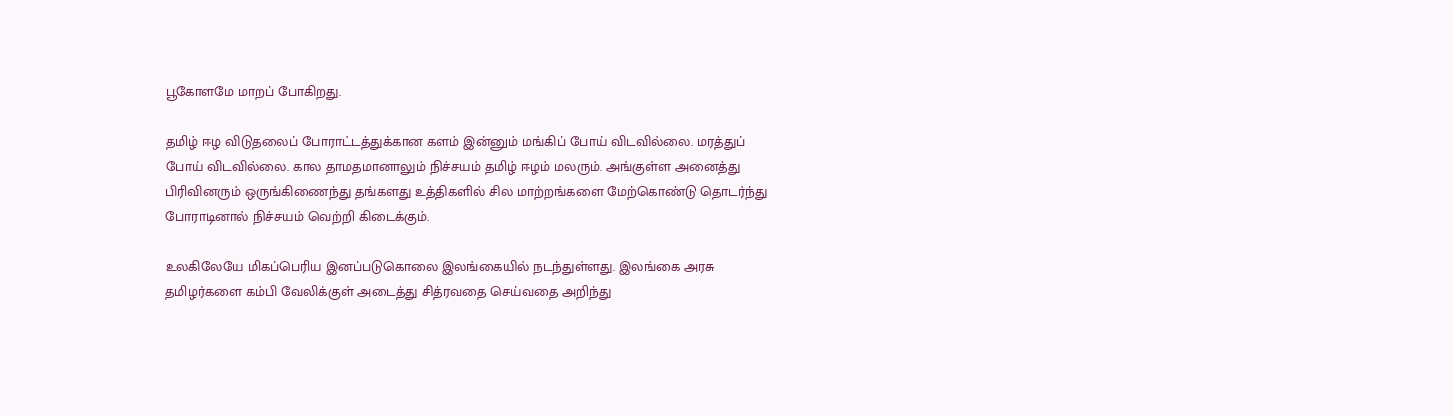பூகோளமே மாறப் போகிறது.

தமிழ் ஈழ விடுதலைப் போராட்டத்துக்கான களம் இன்னும் மங்கிப் போய் விடவில்லை. மரத்துப் போய் விடவில்லை. கால தாமதமானாலும் நிச்சயம் தமிழ் ஈழம் மலரும். அங்குள்ள அனைத்து பிரிவினரும் ஒருங்கிணைந்து தங்களது உத்திகளில் சில மாற்றங்களை மேற்கொண்டு தொடர்ந்து போராடினால் நிச்சயம் வெற்றி கிடைக்கும்.

உலகிலேயே மிகப்பெரிய இனப்படுகொலை இலங்கையில் நடந்துள்ளது. இலங்கை அரசு தமிழர்களை கம்பி வேலிக்குள் அடைத்து சித்ரவதை செய்வதை அறிந்து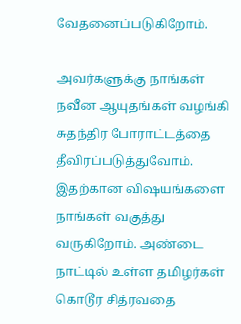வேதனைப்படுகிறோம்.

அவர்களுக்கு நாங்கள் நவீன ஆயுதங்கள் வழங்கி சுதந்திர போராட்டத்தை தீவிரப்படுத்துவோம். இதற்கான விஷயங்களை நாங்கள் வகுத்து வருகிறோம். அண்டை நாட்டில் உள்ள தமிழர்கள் கொடூர சித்ரவதை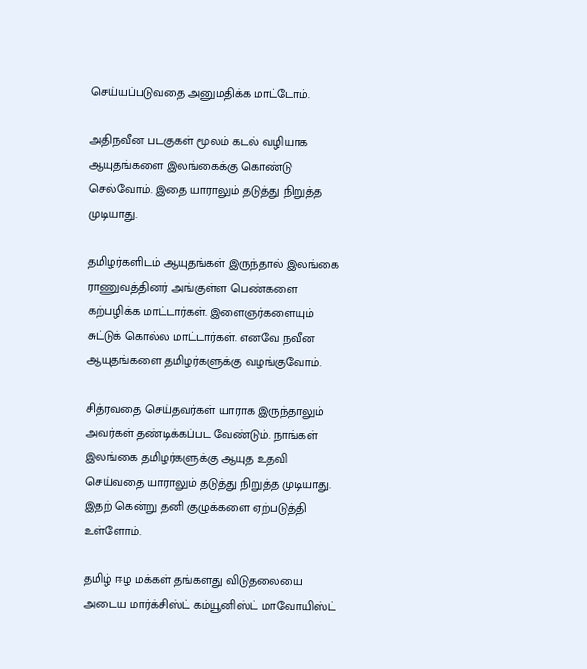செய்யப்படுவதை அனுமதிக்க மாட்டோம்.

அதிநவீன படகுகள் மூலம் கடல் வழியாக ஆயுதங்களை இலங்கைக்கு கொண்டு செல்வோம். இதை யாராலும் தடுத்து நிறுத்த முடியாது.

தமிழர்களிடம் ஆயுதங்கள் இருந்தால் இலங்கை ராணுவத்தினர் அங்குள்ள பெண்களை கற்பழிக்க மாட்டார்கள். இளைஞர்களையும் சுட்டுக் கொல்ல மாட்டார்கள். எனவே நவீன ஆயுதங்களை தமிழர்களுக்கு வழங்குவோம்.

சித்ரவதை செய்தவர்கள் யாராக இருந்தாலும் அவர்கள் தண்டிக்கப்பட வேண்டும். நாங்கள் இலங்கை தமிழர்களுக்கு ஆயுத உதவி செய்வதை யாராலும் தடுத்து நிறுத்த முடியாது. இதற் கென்று தனி குழுக்களை ஏற்படுத்தி உள்ளோம்.

தமிழ் ஈழ மக்கள் தங்களது விடுதலையை அடைய மார்க்சிஸ்ட் கம்யூனிஸ்ட் மாவோயிஸ்ட்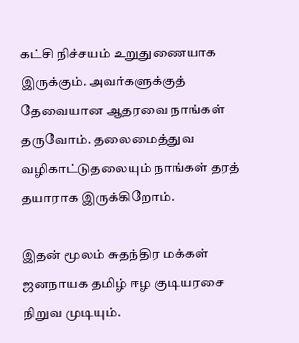கட்சி நிச்சயம் உறுதுணையாக இருக்கும். அவர்களுக்குத் தேவையான ஆதரவை நாங்கள் தருவோம். தலைமைத்துவ வழிகாட்டுதலையும் நாங்கள் தரத் தயாராக இருக்கிறோம்.

இதன் மூலம் சுதந்திர மக்கள் ஜனநாயக தமிழ் ஈழ குடியரசை நிறுவ முடியும்.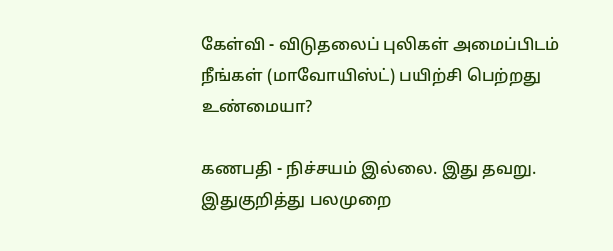கேள்வி - விடுதலைப் புலிகள் அமைப்பிடம் நீங்கள் (மாவோயிஸ்ட்) பயிற்சி பெற்றது உண்மையா?

கணபதி - நிச்சயம் இல்லை. இது தவறு. இதுகுறித்து பலமுறை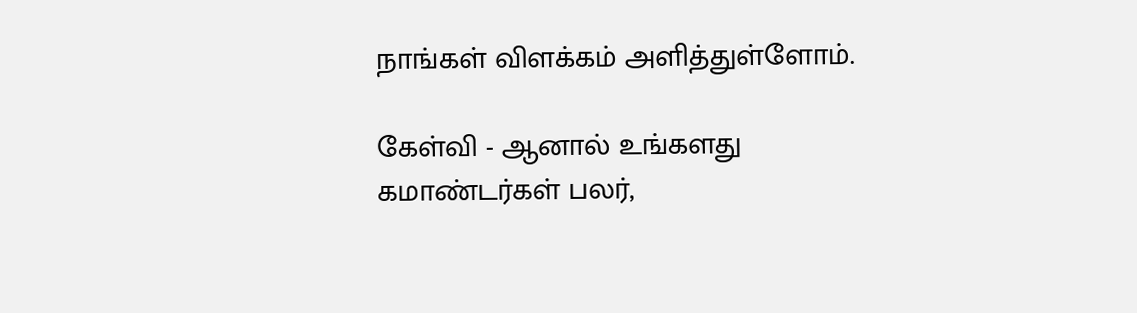நாங்கள் விளக்கம் அளித்துள்ளோம்.

கேள்வி - ஆனால் உங்களது கமாண்டர்கள் பலர்,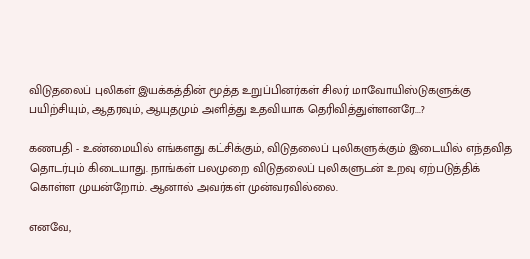விடுதலைப் புலிகள் இயக்கத்தின் மூத்த உறுப்பினர்கள் சிலர் மாவோயிஸ்டுகளுக்கு பயிற்சியும், ஆதரவும், ஆயுதமும் அளித்து உதவியாக தெரிவித்துள்ளனரே...?

கணபதி - உண்மையில் எங்களது கட்சிக்கும், விடுதலைப் புலிகளுக்கும் இடையில் எந்தவித தொடர்பும் கிடையாது. நாங்கள் பலமுறை விடுதலைப் புலிகளுடன் உறவு ஏற்படுத்திக் கொள்ள முயன்றோம். ஆனால் அவர்கள் முன்வரவில்லை.

எனவே,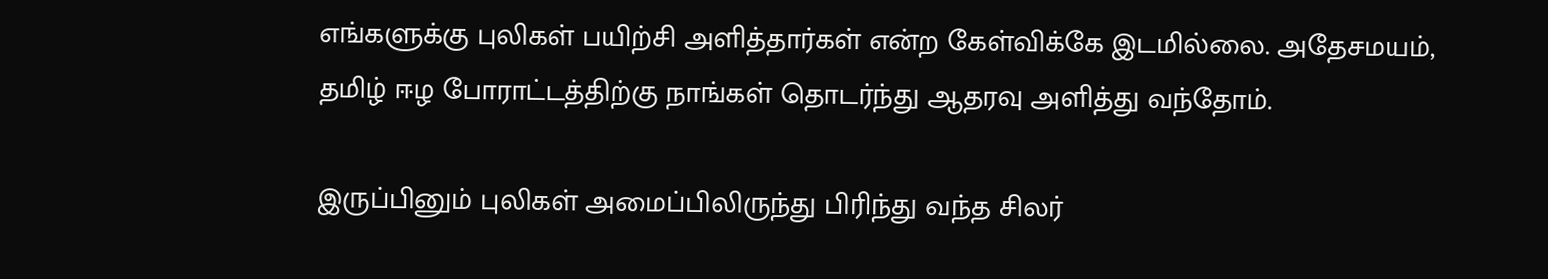எங்களுக்கு புலிகள் பயிற்சி அளித்தார்கள் என்ற கேள்விக்கே இடமில்லை. அதேசமயம், தமிழ் ஈழ போராட்டத்திற்கு நாங்கள் தொடர்ந்து ஆதரவு அளித்து வந்தோம்.

இருப்பினும் புலிகள் அமைப்பிலிருந்து பிரிந்து வந்த சிலர்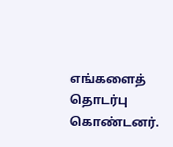எங்களைத் தொடர்பு கொண்டனர்.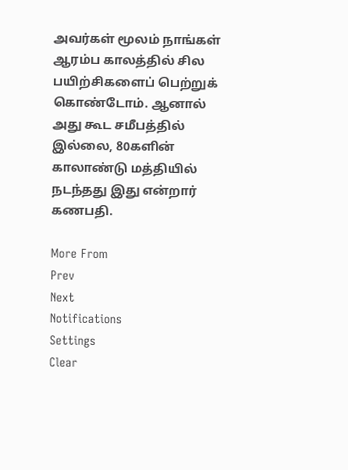அவர்கள் மூலம் நாங்கள் ஆரம்ப காலத்தில் சில பயிற்சிகளைப் பெற்றுக் கொண்டோம். ஆனால் அது கூட சமீபத்தில் இல்லை, 80களின் காலாண்டு மத்தியில் நடந்தது இது என்றார் கணபதி.

More From
Prev
Next
Notifications
Settings
Clear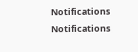Notifications
Notifications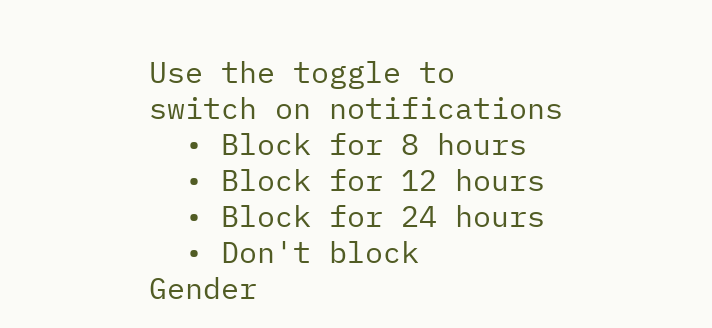Use the toggle to switch on notifications
  • Block for 8 hours
  • Block for 12 hours
  • Block for 24 hours
  • Don't block
Gender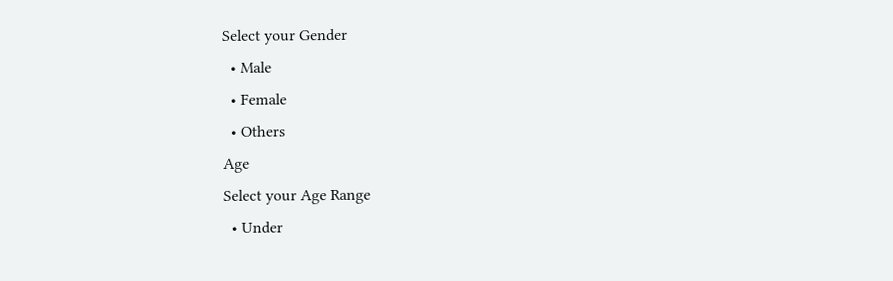Select your Gender
  • Male
  • Female
  • Others
Age
Select your Age Range
  • Under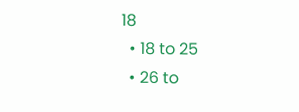18
  • 18 to 25
  • 26 to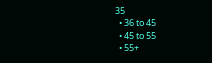35
  • 36 to 45
  • 45 to 55
  • 55+